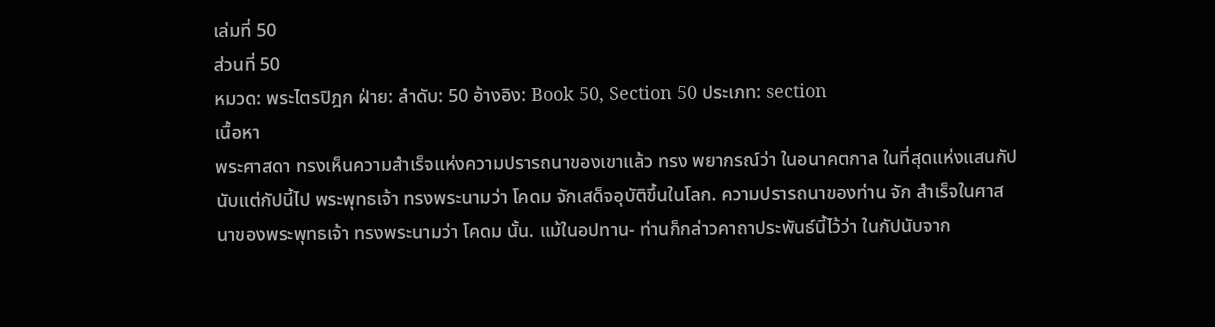เล่มที่ 50
ส่วนที่ 50
หมวด: พระไตรปิฎก ฝ่าย: ลำดับ: 50 อ้างอิง: Book 50, Section 50 ประเภท: section
เนื้อหา
พระศาสดา ทรงเห็นความสำเร็จแห่งความปรารถนาของเขาแล้ว ทรง พยากรณ์ว่า ในอนาคตกาล ในที่สุดแห่งแสนกัป นับแต่กัปนี้ไป พระพุทธเจ้า ทรงพระนามว่า โคดม จักเสด็จอุบัติขึ้นในโลก. ความปรารถนาของท่าน จัก สำเร็จในศาสนาของพระพุทธเจ้า ทรงพระนามว่า โคดม นั้น. แม้ในอปทาน- ท่านก็กล่าวคาถาประพันธ์นี้ไว้ว่า ในกัปนับจาก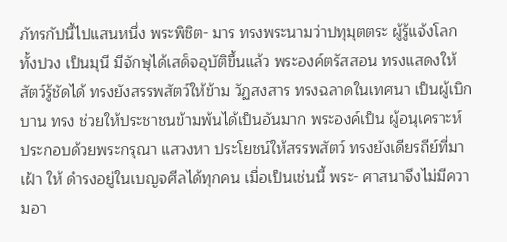ภัทรกัปนี้ไปแสนหนึ่ง พระพิชิต- มาร ทรงพระนามว่าปทุมุตตระ ผู้รู้แจ้งโลกทั้งปวง เป็นมุนี มีจักษุได้เสด็จอุบัติขึ้นแล้ว พระองค์ตรัสสอน ทรงแสดงให้สัตว์รู้ชัดได้ ทรงยังสรรพสัตว์ให้ข้าม วัฏสงสาร ทรงฉลาดในเทศนา เป็นผู้เบิกบาน ทรง ช่วยให้ประชาชนข้ามพ้นได้เป็นอันมาก พระองค์เป็น ผู้อนุเคราะห์ ประกอบด้วยพระกรุณา แสวงหา ประโยชน์ให้สรรพสัตว์ ทรงยังเดียรถีย์ที่มาเฝ้า ให้ ดำรงอยู่ในเบญจศีลได้ทุกคน เมื่อเป็นเช่นนี้ พระ- ศาสนาจึงไม่มีความอา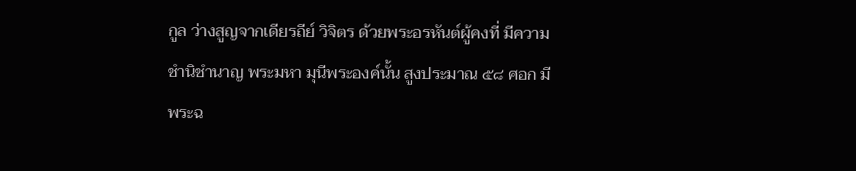กูล ว่างสูญจากเดียรถีย์ วิจิตร ด้วยพระอรหันต์ผู้คงที่ มีความชำนิชำนาญ พระมหา มุนีพระองค์นั้น สูงประมาณ ๕๘ ศอก มีพระฉ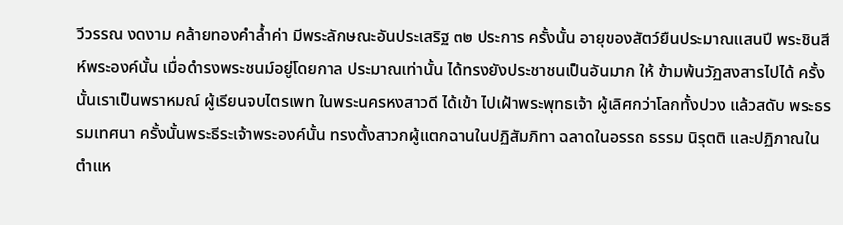วีวรรณ งดงาม คล้ายทองคำล้ำค่า มีพระลักษณะอันประเสริฐ ๓๒ ประการ ครั้งนั้น อายุของสัตว์ยืนประมาณแสนปี พระชินสีห์พระองค์นั้น เมื่อดำรงพระชนม์อยู่โดยกาล ประมาณเท่านั้น ได้ทรงยังประชาชนเป็นอันมาก ให้ ข้ามพ้นวัฏสงสารไปได้ ครั้งนั้นเราเป็นพราหมณ์ ผู้เรียนจบไตรเพท ในพระนครหงสาวดี ได้เข้า ไปเฝ้าพระพุทธเจ้า ผู้เลิศกว่าโลกทั้งปวง แล้วสดับ พระธรรมเทศนา ครั้งนั้นพระธีระเจ้าพระองค์นั้น ทรงตั้งสาวกผู้แตกฉานในปฏิสัมภิทา ฉลาดในอรรถ ธรรม นิรุตติ และปฏิภาณในตำแห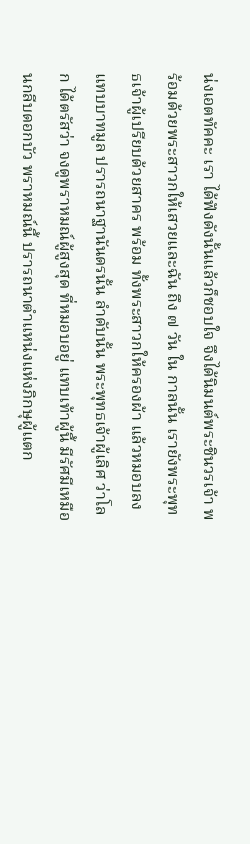น่งเอตทัคคะ เรา ได้ฟังดังนั้นแล้วก็ชอบใจ จึงได้นิมนต์พระชินวรเจ้า พร้อมด้วยพระสาวกให้เสวยและฉัน ถึง ๗ วัน ใน กาลนั้น เรายังพระพุทธเจ้าผู้เปรียบด้วยสาคร พร้อม ทั้งพระสาวกให้ครองผ้า แล้วหมอบลงแทบบาทมูล ปรารถนาฐานันดรนั้น ลำดับนั้น พระพุทธเจ้าผู้เลิศ ว่าโลก ได้ตรัสว่า จงดูพราหมณ์ผู้สูงสุด ที่หมอบอยู่ แทบเท้าผู้นี้ มีรัศมีเหมือนกลีบดอกบัว พราหมณ์นี้ ปรารถนาตำแหน่งแห่งภิกษุผู้แตก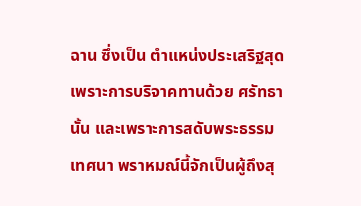ฉาน ซึ่งเป็น ตำแหน่งประเสริฐสุด เพราะการบริจาคทานด้วย ศรัทธานั้น และเพราะการสดับพระธรรมเทศนา พราหมณ์นี้จักเป็นผู้ถึงสุ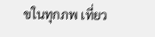ขในทุกภพ เที่ยว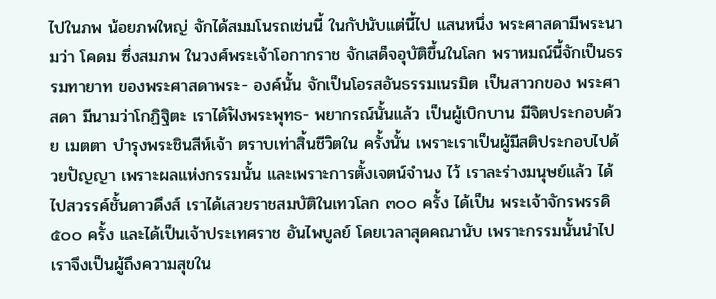ไปในภพ น้อยภพใหญ่ จักได้สมมโนรถเช่นนี้ ในกัปนับแต่นี้ไป แสนหนึ่ง พระศาสดามีพระนามว่า โคดม ซึ่งสมภพ ในวงศ์พระเจ้าโอกากราช จักเสด็จอุบัติขึ้นในโลก พราหมณ์นี้จักเป็นธรรมทายาท ของพระศาสดาพระ- องค์นั้น จักเป็นโอรสอันธรรมเนรมิต เป็นสาวกของ พระศาสดา มีนามว่าโกฏิฐิตะ เราได้ฟังพระพุทธ- พยากรณ์นั้นแล้ว เป็นผู้เบิกบาน มีจิตประกอบด้วย เมตตา บำรุงพระชินสีห์เจ้า ตราบเท่าสิ้นชีวิตใน ครั้งนั้น เพราะเราเป็นผู้มีสติประกอบไปด้วยปัญญา เพราะผลแห่งกรรมนั้น และเพราะการตั้งเจตน์จำนง ไว้ เราละร่างมนุษย์แล้ว ได้ไปสวรรค์ชั้นดาวดึงส์ เราได้เสวยราชสมบัติในเทวโลก ๓๐๐ ครั้ง ได้เป็น พระเจ้าจักรพรรดิ ๕๐๐ ครั้ง และได้เป็นเจ้าประเทศราช อันไพบูลย์ โดยเวลาสุดคณานับ เพราะกรรมนั้นนำไป เราจึงเป็นผู้ถึงความสุขใน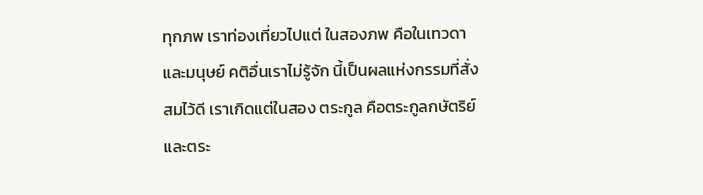ทุกภพ เราท่องเที่ยวไปแต่ ในสองภพ คือในเทวดาและมนุษย์ คติอื่นเราไม่รู้จัก นี้เป็นผลแห่งกรรมที่สั่งสมไว้ดี เราเกิดแต่ในสอง ตระกูล คือตระกูลกษัตริย์ และตระ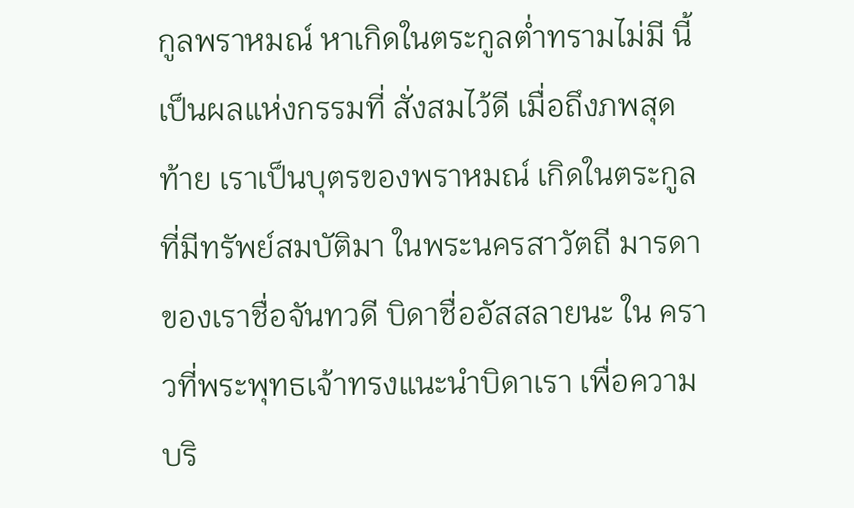กูลพราหมณ์ หาเกิดในตระกูลต่ำทรามไม่มี นี้เป็นผลแห่งกรรมที่ สั่งสมไว้ดี เมื่อถึงภพสุดท้าย เราเป็นบุตรของพราหมณ์ เกิดในตระกูลที่มีทรัพย์สมบัติมา ในพระนครสาวัตถี มารดาของเราชื่อจันทวดี บิดาชื่ออัสสลายนะ ใน คราวที่พระพุทธเจ้าทรงแนะนำบิดาเรา เพื่อความ บริ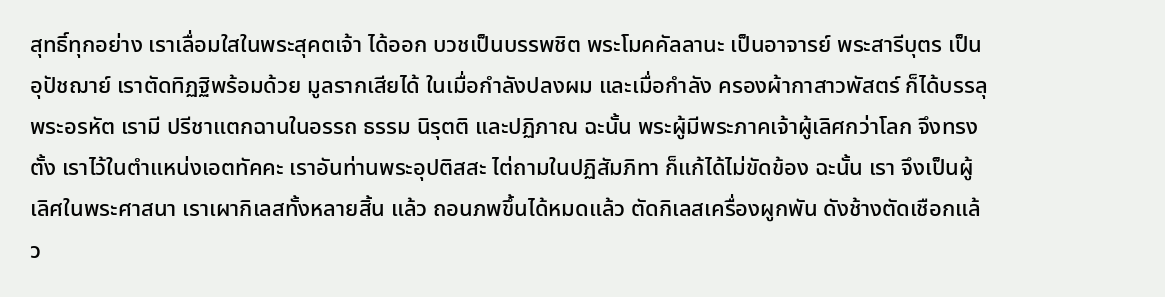สุทธิ์ทุกอย่าง เราเลื่อมใสในพระสุคตเจ้า ได้ออก บวชเป็นบรรพชิต พระโมคคัลลานะ เป็นอาจารย์ พระสารีบุตร เป็นอุปัชฌาย์ เราตัดทิฏฐิพร้อมด้วย มูลรากเสียได้ ในเมื่อกำลังปลงผม และเมื่อกำลัง ครองผ้ากาสาวพัสตร์ ก็ได้บรรลุพระอรหัต เรามี ปรีชาแตกฉานในอรรถ ธรรม นิรุตติ และปฏิภาณ ฉะนั้น พระผู้มีพระภาคเจ้าผู้เลิศกว่าโลก จึงทรงตั้ง เราไว้ในตำแหน่งเอตทัคคะ เราอันท่านพระอุปติสสะ ไต่ถามในปฏิสัมภิทา ก็แก้ได้ไม่ขัดข้อง ฉะนั้น เรา จึงเป็นผู้เลิศในพระศาสนา เราเผากิเลสทั้งหลายสิ้น แล้ว ถอนภพขึ้นได้หมดแล้ว ตัดกิเลสเครื่องผูกพัน ดังช้างตัดเชือกแล้ว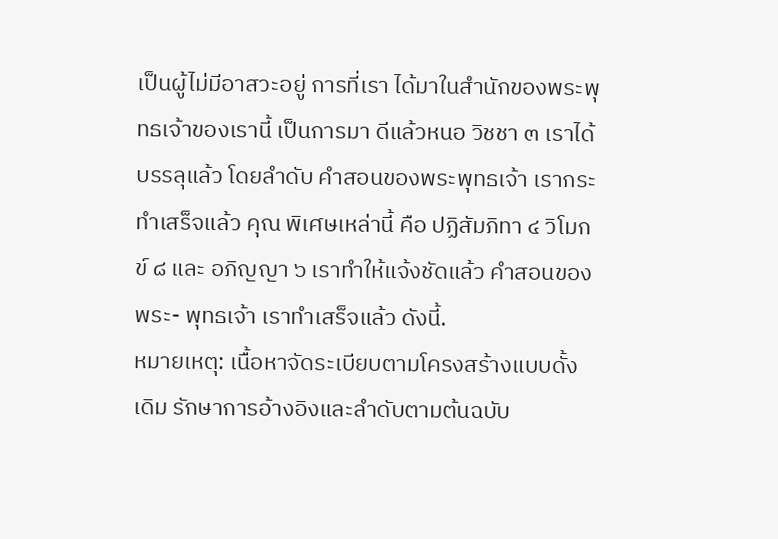เป็นผู้ไม่มีอาสวะอยู่ การที่เรา ได้มาในสำนักของพระพุทธเจ้าของเรานี้ เป็นการมา ดีแล้วหนอ วิชชา ๓ เราได้บรรลุแล้ว โดยลำดับ คำสอนของพระพุทธเจ้า เรากระทำเสร็จแล้ว คุณ พิเศษเหล่านี้ คือ ปฏิสัมภิทา ๔ วิโมกข์ ๘ และ อภิญญา ๖ เราทำให้แจ้งชัดแล้ว คำสอนของพระ- พุทธเจ้า เราทำเสร็จแล้ว ดังนี้.
หมายเหตุ: เนื้อหาจัดระเบียบตามโครงสร้างแบบดั้งเดิม รักษาการอ้างอิงและลำดับตามต้นฉบับ